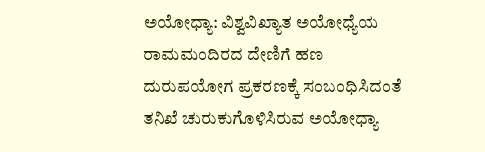ಅಯೋಧ್ಯಾ: ವಿಶ್ವವಿಖ್ಯಾತ ಅಯೋಧ್ಯೆಯ ರಾಮಮಂದಿರದ ದೇಣಿಗೆ ಹಣ ದುರುಪಯೋಗ ಪ್ರಕರಣಕ್ಕೆ ಸಂಬಂಧಿಸಿದಂತೆ ತನಿಖೆ ಚುರುಕುಗೊಳಿಸಿರುವ ಅಯೋಧ್ಯಾ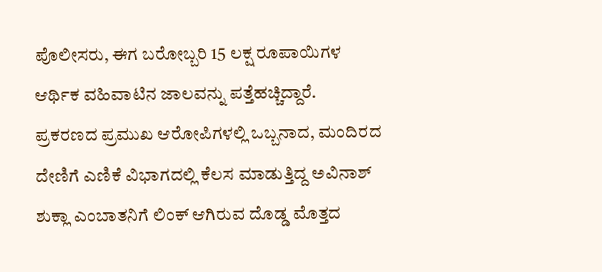ಪೊಲೀಸರು, ಈಗ ಬರೋಬ್ಬರಿ 15 ಲಕ್ಷ ರೂಪಾಯಿಗಳ ಆರ್ಥಿಕ ವಹಿವಾಟಿನ ಜಾಲವನ್ನು ಪತ್ತೆಹಚ್ಚಿದ್ದಾರೆ. ಪ್ರಕರಣದ ಪ್ರಮುಖ ಆರೋಪಿಗಳಲ್ಲಿ ಒಬ್ಬನಾದ, ಮಂದಿರದ ದೇಣಿಗೆ ಎಣಿಕೆ ವಿಭಾಗದಲ್ಲಿ ಕೆಲಸ ಮಾಡುತ್ತಿದ್ದ ಅವಿನಾಶ್ ಶುಕ್ಲಾ ಎಂಬಾತನಿಗೆ ಲಿಂಕ್ ಆಗಿರುವ ದೊಡ್ಡ ಮೊತ್ತದ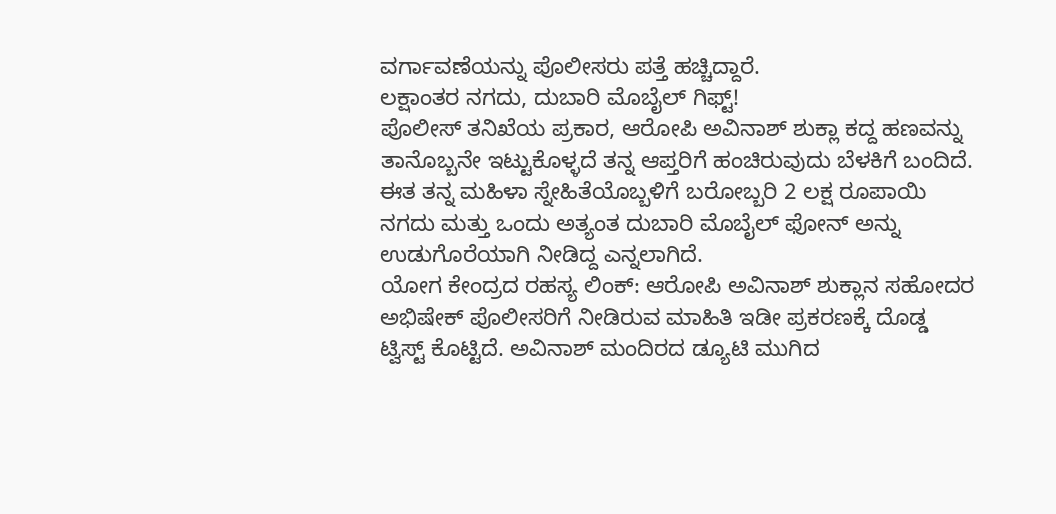ವರ್ಗಾವಣೆಯನ್ನು ಪೊಲೀಸರು ಪತ್ತೆ ಹಚ್ಚಿದ್ದಾರೆ.
ಲಕ್ಷಾಂತರ ನಗದು, ದುಬಾರಿ ಮೊಬೈಲ್ ಗಿಫ್ಟ್!
ಪೊಲೀಸ್ ತನಿಖೆಯ ಪ್ರಕಾರ, ಆರೋಪಿ ಅವಿನಾಶ್ ಶುಕ್ಲಾ ಕದ್ದ ಹಣವನ್ನು ತಾನೊಬ್ಬನೇ ಇಟ್ಟುಕೊಳ್ಳದೆ ತನ್ನ ಆಪ್ತರಿಗೆ ಹಂಚಿರುವುದು ಬೆಳಕಿಗೆ ಬಂದಿದೆ. ಈತ ತನ್ನ ಮಹಿಳಾ ಸ್ನೇಹಿತೆಯೊಬ್ಬಳಿಗೆ ಬರೋಬ್ಬರಿ 2 ಲಕ್ಷ ರೂಪಾಯಿ ನಗದು ಮತ್ತು ಒಂದು ಅತ್ಯಂತ ದುಬಾರಿ ಮೊಬೈಲ್ ಫೋನ್ ಅನ್ನು ಉಡುಗೊರೆಯಾಗಿ ನೀಡಿದ್ದ ಎನ್ನಲಾಗಿದೆ.
ಯೋಗ ಕೇಂದ್ರದ ರಹಸ್ಯ ಲಿಂಕ್: ಆರೋಪಿ ಅವಿನಾಶ್ ಶುಕ್ಲಾನ ಸಹೋದರ ಅಭಿಷೇಕ್ ಪೊಲೀಸರಿಗೆ ನೀಡಿರುವ ಮಾಹಿತಿ ಇಡೀ ಪ್ರಕರಣಕ್ಕೆ ದೊಡ್ಡ ಟ್ವಿಸ್ಟ್ ಕೊಟ್ಟಿದೆ. ಅವಿನಾಶ್ ಮಂದಿರದ ಡ್ಯೂಟಿ ಮುಗಿದ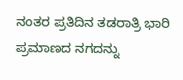ನಂತರ ಪ್ರತಿದಿನ ತಡರಾತ್ರಿ ಭಾರಿ ಪ್ರಮಾಣದ ನಗದನ್ನು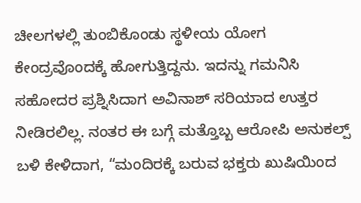ಚೀಲಗಳಲ್ಲಿ ತುಂಬಿಕೊಂಡು ಸ್ಥಳೀಯ ಯೋಗ ಕೇಂದ್ರವೊಂದಕ್ಕೆ ಹೋಗುತ್ತಿದ್ದನು. ಇದನ್ನು ಗಮನಿಸಿ ಸಹೋದರ ಪ್ರಶ್ನಿಸಿದಾಗ ಅವಿನಾಶ್ ಸರಿಯಾದ ಉತ್ತರ ನೀಡಿರಲಿಲ್ಲ. ನಂತರ ಈ ಬಗ್ಗೆ ಮತ್ತೊಬ್ಬ ಆರೋಪಿ ಅನುಕಲ್ಪ್ ಬಳಿ ಕೇಳಿದಾಗ, “ಮಂದಿರಕ್ಕೆ ಬರುವ ಭಕ್ತರು ಖುಷಿಯಿಂದ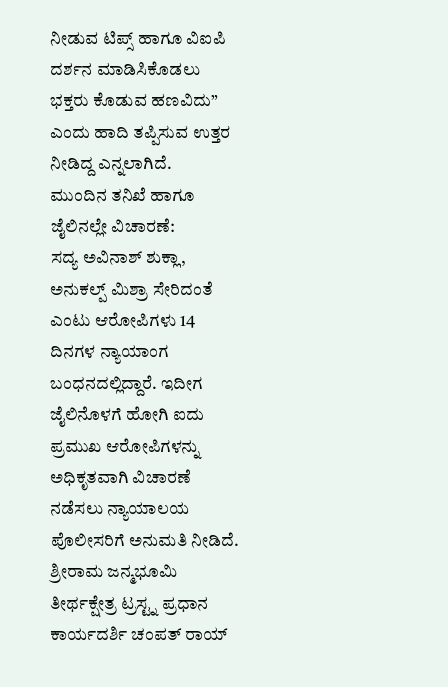ನೀಡುವ ಟಿಪ್ಸ್ ಹಾಗೂ ವಿಐಪಿ ದರ್ಶನ ಮಾಡಿಸಿಕೊಡಲು ಭಕ್ತರು ಕೊಡುವ ಹಣವಿದು” ಎಂದು ಹಾದಿ ತಪ್ಪಿಸುವ ಉತ್ತರ ನೀಡಿದ್ದ ಎನ್ನಲಾಗಿದೆ.
ಮುಂದಿನ ತನಿಖೆ ಹಾಗೂ ಜೈಲಿನಲ್ಲೇ ವಿಚಾರಣೆ:
ಸದ್ಯ ಅವಿನಾಶ್ ಶುಕ್ಲಾ, ಅನುಕಲ್ಪ್ ಮಿಶ್ರಾ ಸೇರಿದಂತೆ ಎಂಟು ಆರೋಪಿಗಳು 14 ದಿನಗಳ ನ್ಯಾಯಾಂಗ ಬಂಧನದಲ್ಲಿದ್ದಾರೆ. ಇದೀಗ ಜೈಲಿನೊಳಗೆ ಹೋಗಿ ಐದು ಪ್ರಮುಖ ಆರೋಪಿಗಳನ್ನು ಅಧಿಕೃತವಾಗಿ ವಿಚಾರಣೆ ನಡೆಸಲು ನ್ಯಾಯಾಲಯ ಪೊಲೀಸರಿಗೆ ಅನುಮತಿ ನೀಡಿದೆ.
ಶ್ರೀರಾಮ ಜನ್ಮಭೂಮಿ ತೀರ್ಥಕ್ಷೇತ್ರ ಟ್ರಸ್ಟ್ನ ಪ್ರಧಾನ ಕಾರ್ಯದರ್ಶಿ ಚಂಪತ್ ರಾಯ್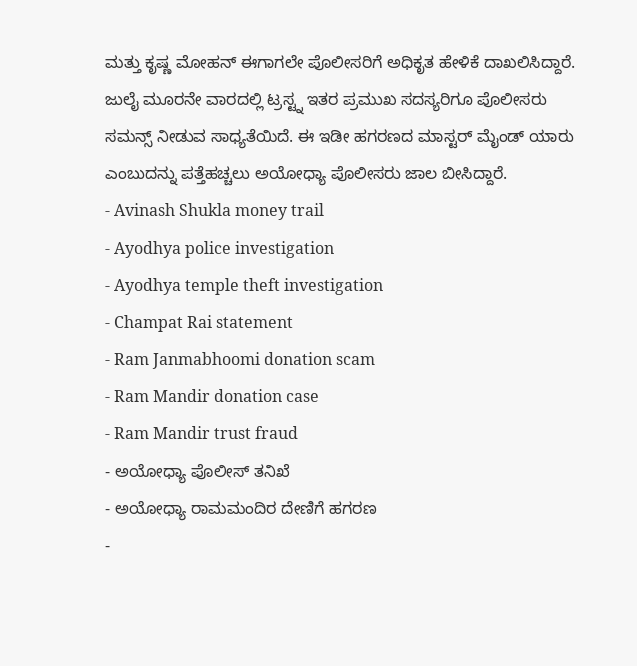ಮತ್ತು ಕೃಷ್ಣ ಮೋಹನ್ ಈಗಾಗಲೇ ಪೊಲೀಸರಿಗೆ ಅಧಿಕೃತ ಹೇಳಿಕೆ ದಾಖಲಿಸಿದ್ದಾರೆ. ಜುಲೈ ಮೂರನೇ ವಾರದಲ್ಲಿ ಟ್ರಸ್ಟ್ನ ಇತರ ಪ್ರಮುಖ ಸದಸ್ಯರಿಗೂ ಪೊಲೀಸರು ಸಮನ್ಸ್ ನೀಡುವ ಸಾಧ್ಯತೆಯಿದೆ. ಈ ಇಡೀ ಹಗರಣದ ಮಾಸ್ಟರ್ ಮೈಂಡ್ ಯಾರು ಎಂಬುದನ್ನು ಪತ್ತೆಹಚ್ಚಲು ಅಯೋಧ್ಯಾ ಪೊಲೀಸರು ಜಾಲ ಬೀಸಿದ್ದಾರೆ.
- Avinash Shukla money trail
- Ayodhya police investigation
- Ayodhya temple theft investigation
- Champat Rai statement
- Ram Janmabhoomi donation scam
- Ram Mandir donation case
- Ram Mandir trust fraud
- ಅಯೋಧ್ಯಾ ಪೊಲೀಸ್ ತನಿಖೆ
- ಅಯೋಧ್ಯಾ ರಾಮಮಂದಿರ ದೇಣಿಗೆ ಹಗರಣ
-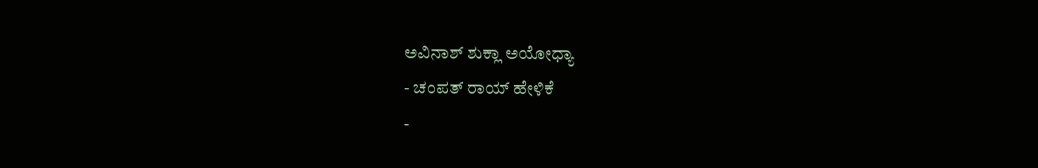ಅವಿನಾಶ್ ಶುಕ್ಲಾ ಅಯೋಧ್ಯಾ
- ಚಂಪತ್ ರಾಯ್ ಹೇಳಿಕೆ
-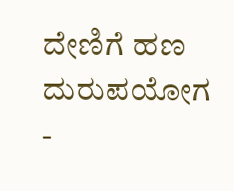ದೇಣಿಗೆ ಹಣ ದುರುಪಯೋಗ
-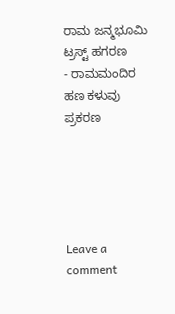ರಾಮ ಜನ್ಮಭೂಮಿ ಟ್ರಸ್ಟ್ ಹಗರಣ
- ರಾಮಮಂದಿರ ಹಣ ಕಳುವು ಪ್ರಕರಣ





Leave a comment